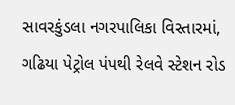સાવરકુંડલા નગરપાલિકા વિસ્તારમાં, ગઢિયા પેટ્રોલ પંપથી રેલવે સ્ટેશન રોડ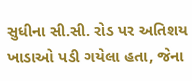સુધીના સી.સી. રોડ પર અતિશય ખાડાઓ પડી ગયેલા હતા, જેના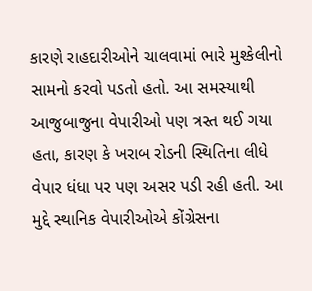કારણે રાહદારીઓને ચાલવામાં ભારે મુશ્કેલીનો સામનો કરવો પડતો હતો. આ સમસ્યાથી આજુબાજુના વેપારીઓ પણ ત્રસ્ત થઈ ગયા હતા, કારણ કે ખરાબ રોડની સ્થિતિના લીધે વેપાર ધંધા પર પણ અસર પડી રહી હતી. આ મુદ્દે સ્થાનિક વેપારીઓએ કોંગ્રેસના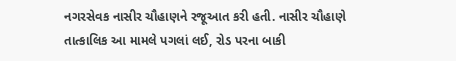નગરસેવક નાસીર ચૌહાણને રજૂઆત કરી હતી. નાસીર ચૌહાણે તાત્કાલિક આ મામલે પગલાં લઈ, રોડ પરના બાકી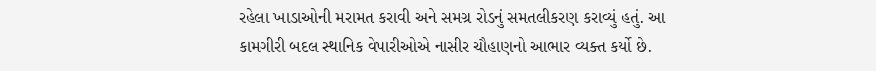રહેલા ખાડાઓની મરામત કરાવી અને સમગ્ર રોડનું સમતલીકરણ કરાવ્યું હતું. આ કામગીરી બદલ સ્થાનિક વેપારીઓએ નાસીર ચૌહાણનો આભાર વ્યક્ત કર્યો છે.